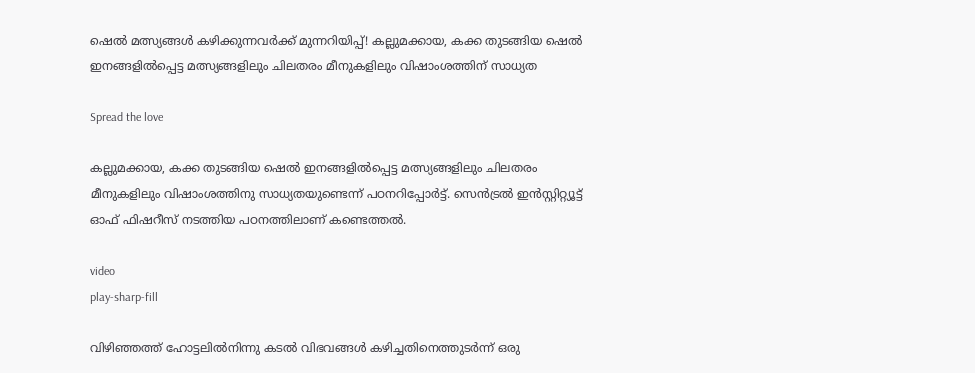ഷെൽ മത്സ്യങ്ങൾ കഴിക്കുന്നവർക്ക് മുന്നറിയിപ്പ്! കല്ലുമക്കായ, കക്ക തുടങ്ങിയ ഷെല്‍ ഇനങ്ങളിൽപ്പെട്ട മത്സ്യങ്ങളിലും ചിലതരം മീനുകളിലും വിഷാംശത്തിന് സാധ്യത

Spread the love

കല്ലുമക്കായ, കക്ക തുടങ്ങിയ ഷെല്‍ ഇനങ്ങളിൽപ്പെട്ട മത്സ്യങ്ങളിലും ചിലതരം മീനുകളിലും വിഷാംശത്തിനു സാധ്യതയുണ്ടെന്ന് പഠനറിപ്പോര്‍ട്ട്. സെന്‍ട്രല്‍ ഇന്‍സ്റ്റിറ്റ്യൂട്ട് ഓഫ് ഫിഷറീസ് നടത്തിയ പഠനത്തിലാണ് കണ്ടെത്തൽ.

video
play-sharp-fill

വിഴിഞ്ഞത്ത് ഹോട്ടലില്‍നിന്നു കടല്‍ വിഭവങ്ങള്‍ കഴിച്ചതിനെത്തുടര്‍ന്ന് ഒരു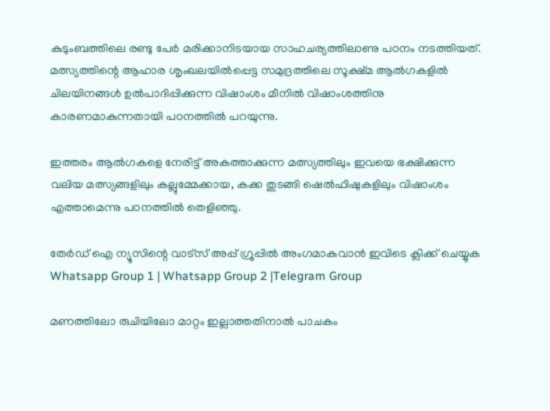കുടുംബത്തിലെ രണ്ടു പേര്‍ മരിക്കാനിടയായ സാഹചര്യത്തിലാണു പഠനം നടത്തിയത്. മത്സ്യത്തിന്റെ ആഹാര ശൃംഖലയില്‍പ്പെട്ട സമുദ്രത്തിലെ സൂക്ഷ്മ ആല്‍ഗകളില്‍ ചിലയിനങ്ങള്‍ ഉല്‍പാദിപ്പിക്കുന്ന വിഷാംശം മീനില്‍ വിഷാംശത്തിനു കാരണമാകുന്നതായി പഠനത്തില്‍ പറയുന്നു.

ഇത്തരം ആല്‍ഗകളെ നേരിട്ട് അകത്താക്കുന്ന മത്സ്യത്തിലും ഇവയെ ഭക്ഷിക്കുന്ന വലിയ മത്സ്യങ്ങളിലും കല്ലുമ്മേക്കായ, കക്ക തുടങ്ങി ഷെല്‍ഫിഷുകളിലും വിഷാംശം എത്താമെന്നു പഠനത്തില്‍ തെളിഞ്ഞു.

തേർഡ് ഐ ന്യൂസിന്റെ വാട്സ് അപ്പ് ഗ്രൂപ്പിൽ അംഗമാകുവാൻ ഇവിടെ ക്ലിക്ക് ചെയ്യുക
Whatsapp Group 1 | Whatsapp Group 2 |Telegram Group

മണത്തിലോ രുചിയിലോ മാറ്റം ഇല്ലാത്തതിനാല്‍ പാചകം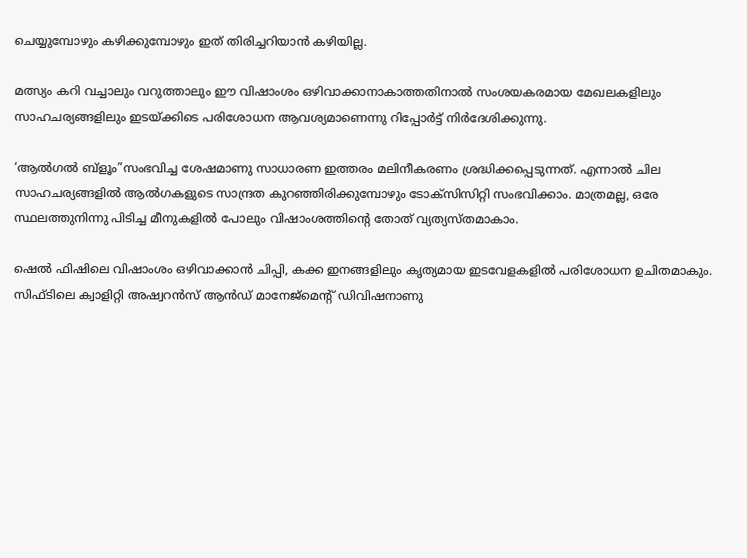ചെയ്യുമ്പോഴും കഴിക്കുമ്പോഴും ഇത് തിരിച്ചറിയാന്‍ കഴിയില്ല.

മത്സ്യം കറി വച്ചാലും വറുത്താലും ഈ വിഷാംശം ഒഴിവാക്കാനാകാത്തതിനാല്‍ സംശയകരമായ മേഖലകളിലും സാഹചര്യങ്ങളിലും ഇടയ്ക്കിടെ പരിശോധന ആവശ്യമാണെന്നു റിപ്പോര്‍ട്ട് നിര്‍ദേശിക്കുന്നു.

‘ആല്‍ഗല്‍ ബ്‌ളൂം”സംഭവിച്ച ശേഷമാണു സാധാരണ ഇത്തരം മലിനീകരണം ശ്രദ്ധിക്കപ്പെടുന്നത്. എന്നാല്‍ ചില സാഹചര്യങ്ങളില്‍ ആല്‍ഗകളുടെ സാന്ദ്രത കുറഞ്ഞിരിക്കുമ്പോഴും ടോക്‌സിസിറ്റി സംഭവിക്കാം. മാത്രമല്ല, ഒരേ സ്ഥലത്തുനിന്നു പിടിച്ച മീനുകളില്‍ പോലും വിഷാംശത്തിന്റെ തോത് വ്യത്യസ്തമാകാം.

ഷെല്‍ ഫിഷിലെ വിഷാംശം ഒഴിവാക്കാന്‍ ചിപ്പി, കക്ക ഇനങ്ങളിലും കൃത്യമായ ഇടവേളകളില്‍ പരിശോധന ഉചിതമാകും. സിഫ്ടിലെ ക്വാളിറ്റി അഷ്വറന്‍സ് ആന്‍ഡ് മാനേജ്‌മെന്റ് ഡിവിഷനാണു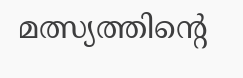മത്സ്യത്തിന്റെ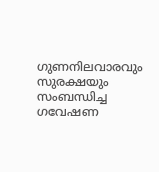ഗുണനിലവാരവും സുരക്ഷയും സംബന്ധിച്ച ഗവേഷണ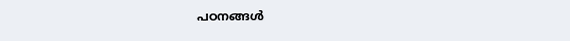പഠനങ്ങള്‍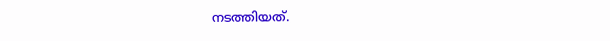നടത്തിയത്.